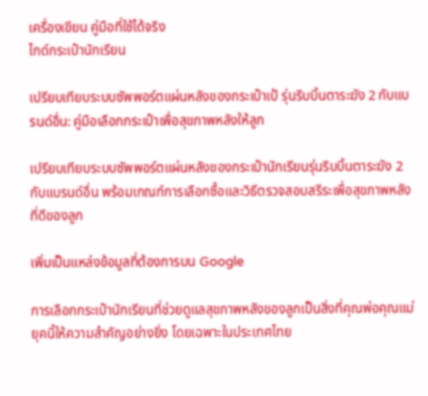เครื่องเขียน คู่มือที่ใช้ได้จริง
ไกด์กระเป๋านักเรียน

เปรียบเทียบระบบซัพพอร์ตแผ่นหลังของกระเป๋าเป้ รุ่นริบบิ้นตาระฆัง 2 กับแบรนด์อื่น: คู่มือเลือกกระเป๋าเพื่อสุขภาพหลังให้ลูก

เปรียบเทียบระบบซัพพอร์ตแผ่นหลังของกระเป๋านักเรียนรุ่นริบบิ้นตาระฆัง 2 กับแบรนด์อื่น พร้อมเกณฑ์การเลือกซื้อและวิธีตรวจสอบสรีระเพื่อสุขภาพหลังที่ดีของลูก

เพิ่มเป็นแหล่งข้อมูลที่ต้องการบน Google

การเลือกกระเป๋านักเรียนที่ช่วยดูแลสุขภาพหลังของลูกเป็นสิ่งที่คุณพ่อคุณแม่ยุคนี้ให้ความสำคัญอย่างยิ่ง โดยเฉพาะในประเทศไทย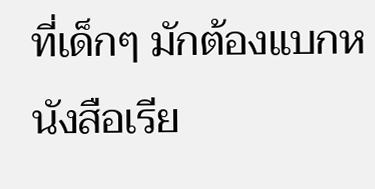ที่เด็กๆ มักต้องแบกหนังสือเรีย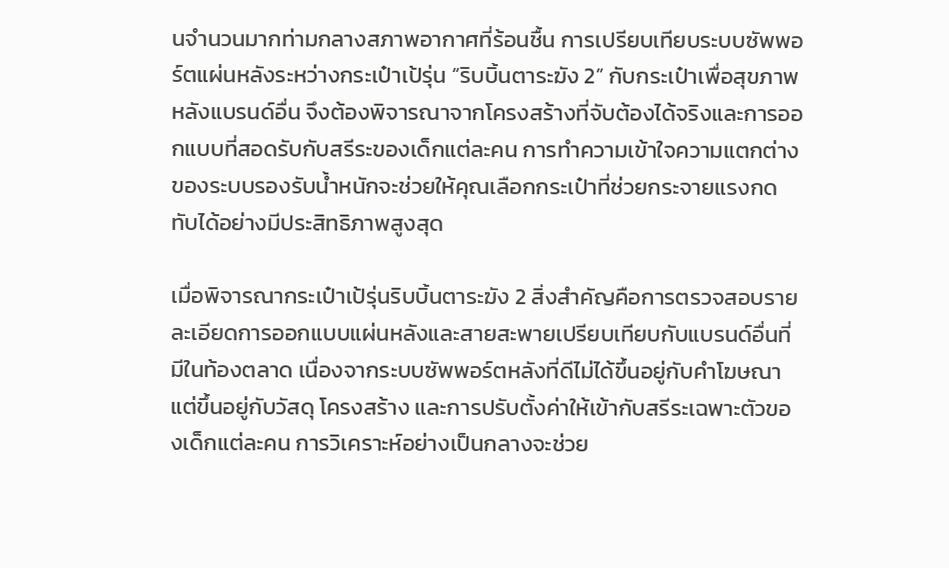นจำนวนมากท่ามกลางสภาพอากาศที่ร้อนชื้น การเปรียบเทียบระบบซัพพอร์ตแผ่นหลังระหว่างกระเป๋าเป้รุ่น “ริบบิ้นตาระฆัง 2” กับกระเป๋าเพื่อสุขภาพหลังแบรนด์อื่น จึงต้องพิจารณาจากโครงสร้างที่จับต้องได้จริงและการออกแบบที่สอดรับกับสรีระของเด็กแต่ละคน การทำความเข้าใจความแตกต่างของระบบรองรับน้ำหนักจะช่วยให้คุณเลือกกระเป๋าที่ช่วยกระจายแรงกดทับได้อย่างมีประสิทธิภาพสูงสุด

เมื่อพิจารณากระเป๋าเป้รุ่นริบบิ้นตาระฆัง 2 สิ่งสำคัญคือการตรวจสอบรายละเอียดการออกแบบแผ่นหลังและสายสะพายเปรียบเทียบกับแบรนด์อื่นที่มีในท้องตลาด เนื่องจากระบบซัพพอร์ตหลังที่ดีไม่ได้ขึ้นอยู่กับคำโฆษณา แต่ขึ้นอยู่กับวัสดุ โครงสร้าง และการปรับตั้งค่าให้เข้ากับสรีระเฉพาะตัวของเด็กแต่ละคน การวิเคราะห์อย่างเป็นกลางจะช่วย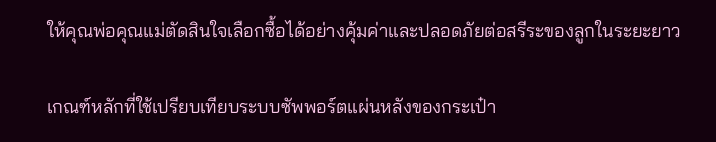ให้คุณพ่อคุณแม่ตัดสินใจเลือกซื้อได้อย่างคุ้มค่าและปลอดภัยต่อสรีระของลูกในระยะยาว

เกณฑ์หลักที่ใช้เปรียบเทียบระบบซัพพอร์ตแผ่นหลังของกระเป๋า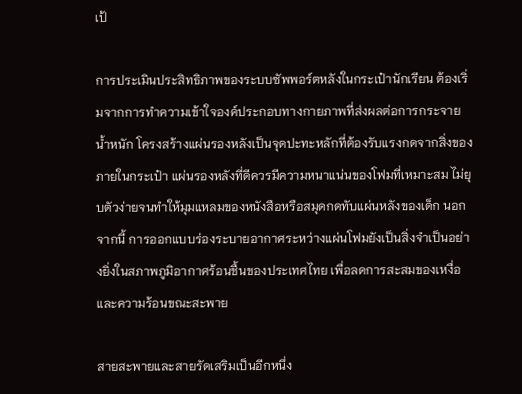เป้

การประเมินประสิทธิภาพของระบบซัพพอร์ตหลังในกระเป๋านักเรียน ต้องเริ่มจากการทำความเข้าใจองค์ประกอบทางกายภาพที่ส่งผลต่อการกระจายน้ำหนัก โครงสร้างแผ่นรองหลังเป็นจุดปะทะหลักที่ต้องรับแรงกดจากสิ่งของภายในกระเป๋า แผ่นรองหลังที่ดีควรมีความหนาแน่นของโฟมที่เหมาะสม ไม่ยุบตัวง่ายจนทำให้มุมแหลมของหนังสือหรือสมุดกดทับแผ่นหลังของเด็ก นอกจากนี้ การออกแบบร่องระบายอากาศระหว่างแผ่นโฟมยังเป็นสิ่งจำเป็นอย่างยิ่งในสภาพภูมิอากาศร้อนชื้นของประเทศไทย เพื่อลดการสะสมของเหงื่อและความร้อนขณะสะพาย

สายสะพายและสายรัดเสริมเป็นอีกหนึ่ง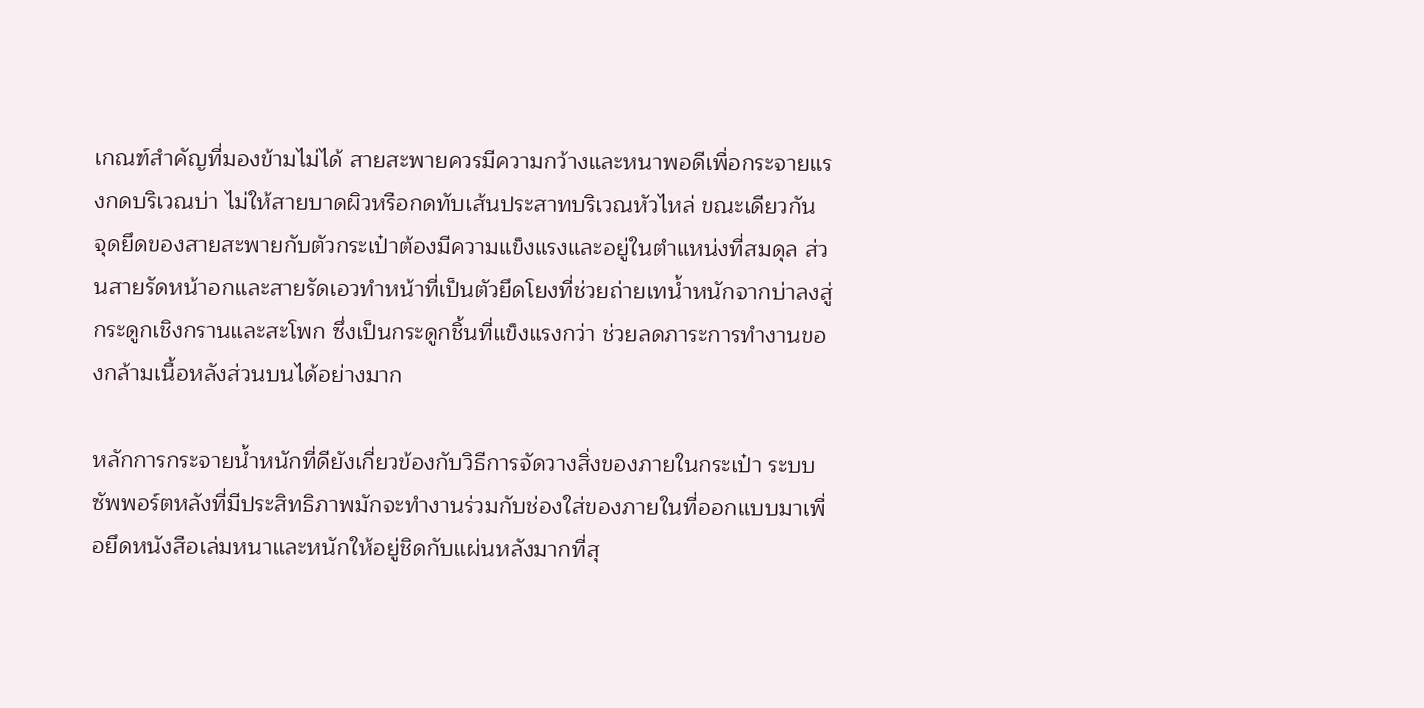เกณฑ์สำคัญที่มองข้ามไม่ได้ สายสะพายควรมีความกว้างและหนาพอดีเพื่อกระจายแรงกดบริเวณบ่า ไม่ให้สายบาดผิวหรือกดทับเส้นประสาทบริเวณหัวไหล่ ขณะเดียวกัน จุดยึดของสายสะพายกับตัวกระเป๋าต้องมีความแข็งแรงและอยู่ในตำแหน่งที่สมดุล ส่วนสายรัดหน้าอกและสายรัดเอวทำหน้าที่เป็นตัวยึดโยงที่ช่วยถ่ายเทน้ำหนักจากบ่าลงสู่กระดูกเชิงกรานและสะโพก ซึ่งเป็นกระดูกชิ้นที่แข็งแรงกว่า ช่วยลดภาระการทำงานของกล้ามเนื้อหลังส่วนบนได้อย่างมาก

หลักการกระจายน้ำหนักที่ดียังเกี่ยวข้องกับวิธีการจัดวางสิ่งของภายในกระเป๋า ระบบซัพพอร์ตหลังที่มีประสิทธิภาพมักจะทำงานร่วมกับช่องใส่ของภายในที่ออกแบบมาเพื่อยึดหนังสือเล่มหนาและหนักให้อยู่ชิดกับแผ่นหลังมากที่สุ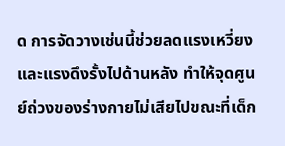ด การจัดวางเช่นนี้ช่วยลดแรงเหวี่ยงและแรงดึงรั้งไปด้านหลัง ทำให้จุดศูนย์ถ่วงของร่างกายไม่เสียไปขณะที่เด็ก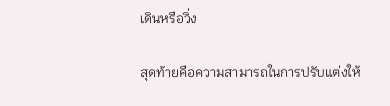เดินหรือวิ่ง

สุดท้ายคือความสามารถในการปรับแต่งให้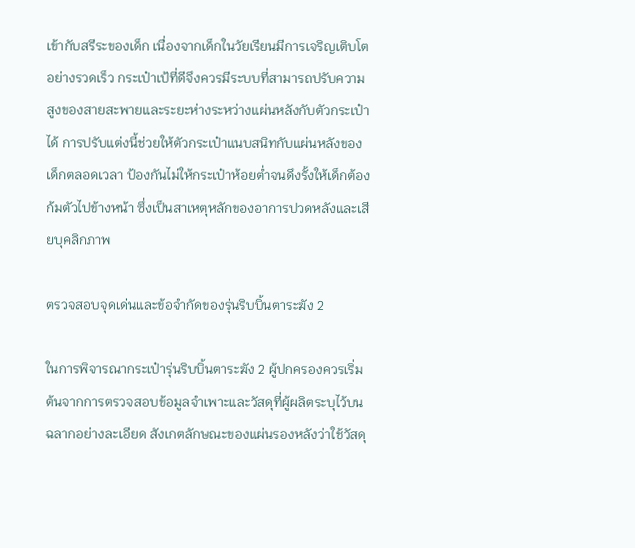เข้ากับสรีระของเด็ก เนื่องจากเด็กในวัยเรียนมีการเจริญเติบโตอย่างรวดเร็ว กระเป๋าเป้ที่ดีจึงควรมีระบบที่สามารถปรับความสูงของสายสะพายและระยะห่างระหว่างแผ่นหลังกับตัวกระเป๋าได้ การปรับแต่งนี้ช่วยให้ตัวกระเป๋าแนบสนิทกับแผ่นหลังของเด็กตลอดเวลา ป้องกันไม่ให้กระเป๋าห้อยต่ำจนดึงรั้งให้เด็กต้องก้มตัวไปข้างหน้า ซึ่งเป็นสาเหตุหลักของอาการปวดหลังและเสียบุคลิกภาพ

ตรวจสอบจุดเด่นและข้อจำกัดของรุ่นริบบิ้นตาระฆัง 2

ในการพิจารณากระเป๋ารุ่นริบบิ้นตาระฆัง 2 ผู้ปกครองควรเริ่มต้นจากการตรวจสอบข้อมูลจำเพาะและวัสดุที่ผู้ผลิตระบุไว้บนฉลากอย่างละเอียด สังเกตลักษณะของแผ่นรองหลังว่าใช้วัสดุ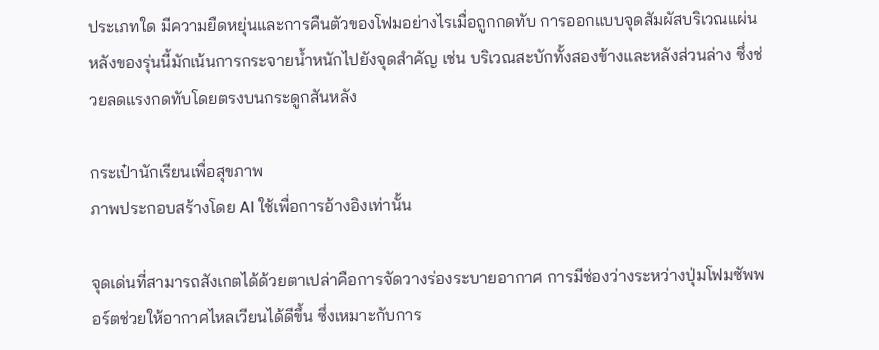ประเภทใด มีความยืดหยุ่นและการคืนตัวของโฟมอย่างไรเมื่อถูกกดทับ การออกแบบจุดสัมผัสบริเวณแผ่นหลังของรุ่นนี้มักเน้นการกระจายน้ำหนักไปยังจุดสำคัญ เช่น บริเวณสะบักทั้งสองข้างและหลังส่วนล่าง ซึ่งช่วยลดแรงกดทับโดยตรงบนกระดูกสันหลัง

กระเป๋านักเรียนเพื่อสุขภาพ
ภาพประกอบสร้างโดย AI ใช้เพื่อการอ้างอิงเท่านั้น

จุดเด่นที่สามารถสังเกตได้ด้วยตาเปล่าคือการจัดวางร่องระบายอากาศ การมีช่องว่างระหว่างปุ่มโฟมซัพพอร์ตช่วยให้อากาศไหลเวียนได้ดีขึ้น ซึ่งเหมาะกับการ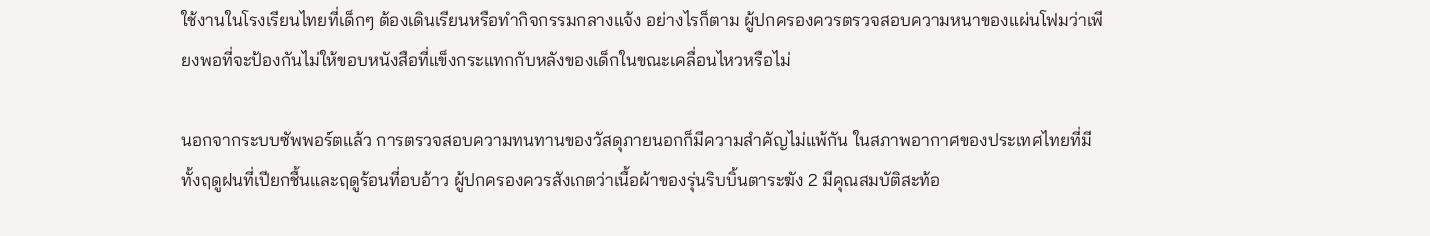ใช้งานในโรงเรียนไทยที่เด็กๆ ต้องเดินเรียนหรือทำกิจกรรมกลางแจ้ง อย่างไรก็ตาม ผู้ปกครองควรตรวจสอบความหนาของแผ่นโฟมว่าเพียงพอที่จะป้องกันไม่ให้ขอบหนังสือที่แข็งกระแทกกับหลังของเด็กในขณะเคลื่อนไหวหรือไม่

นอกจากระบบซัพพอร์ตแล้ว การตรวจสอบความทนทานของวัสดุภายนอกก็มีความสำคัญไม่แพ้กัน ในสภาพอากาศของประเทศไทยที่มีทั้งฤดูฝนที่เปียกชื้นและฤดูร้อนที่อบอ้าว ผู้ปกครองควรสังเกตว่าเนื้อผ้าของรุ่นริบบิ้นตาระฆัง 2 มีคุณสมบัติสะท้อ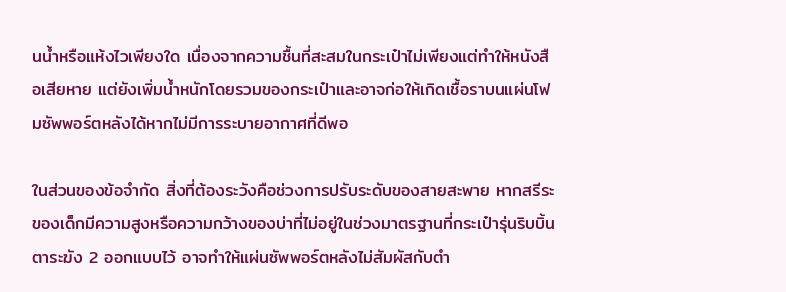นน้ำหรือแห้งไวเพียงใด เนื่องจากความชื้นที่สะสมในกระเป๋าไม่เพียงแต่ทำให้หนังสือเสียหาย แต่ยังเพิ่มน้ำหนักโดยรวมของกระเป๋าและอาจก่อให้เกิดเชื้อราบนแผ่นโฟมซัพพอร์ตหลังได้หากไม่มีการระบายอากาศที่ดีพอ

ในส่วนของข้อจำกัด สิ่งที่ต้องระวังคือช่วงการปรับระดับของสายสะพาย หากสรีระของเด็กมีความสูงหรือความกว้างของบ่าที่ไม่อยู่ในช่วงมาตรฐานที่กระเป๋ารุ่นริบบิ้นตาระฆัง 2 ออกแบบไว้ อาจทำให้แผ่นซัพพอร์ตหลังไม่สัมผัสกับตำ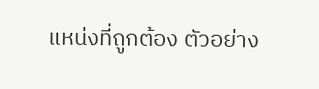แหน่งที่ถูกต้อง ตัวอย่าง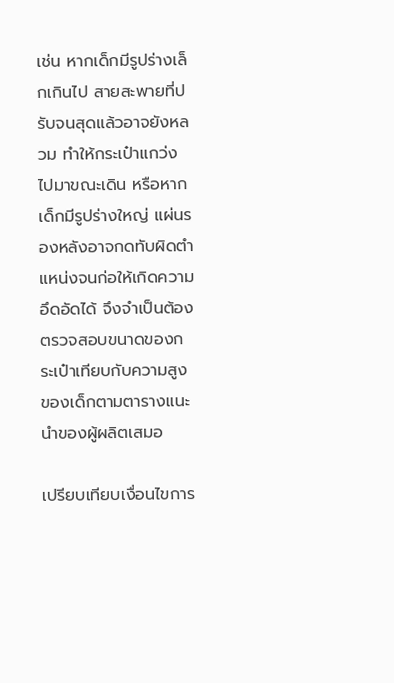เช่น หากเด็กมีรูปร่างเล็กเกินไป สายสะพายที่ปรับจนสุดแล้วอาจยังหลวม ทำให้กระเป๋าแกว่งไปมาขณะเดิน หรือหากเด็กมีรูปร่างใหญ่ แผ่นรองหลังอาจกดทับผิดตำแหน่งจนก่อให้เกิดความอึดอัดได้ จึงจำเป็นต้องตรวจสอบขนาดของกระเป๋าเทียบกับความสูงของเด็กตามตารางแนะนำของผู้ผลิตเสมอ

เปรียบเทียบเงื่อนไขการ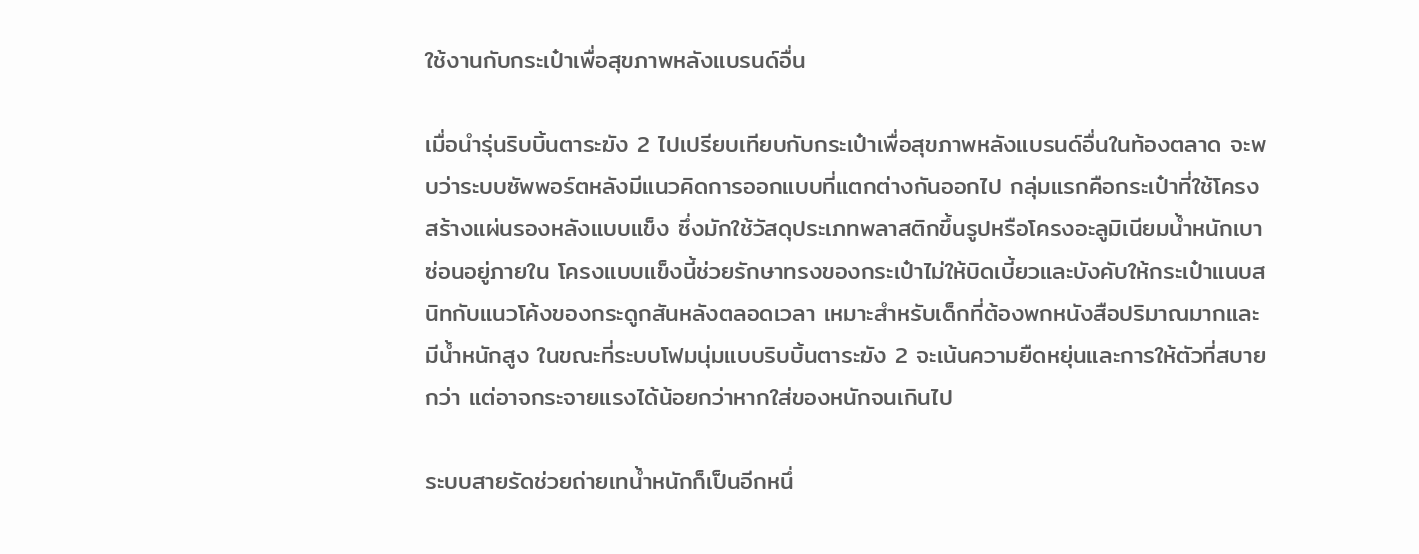ใช้งานกับกระเป๋าเพื่อสุขภาพหลังแบรนด์อื่น

เมื่อนำรุ่นริบบิ้นตาระฆัง 2 ไปเปรียบเทียบกับกระเป๋าเพื่อสุขภาพหลังแบรนด์อื่นในท้องตลาด จะพบว่าระบบซัพพอร์ตหลังมีแนวคิดการออกแบบที่แตกต่างกันออกไป กลุ่มแรกคือกระเป๋าที่ใช้โครงสร้างแผ่นรองหลังแบบแข็ง ซึ่งมักใช้วัสดุประเภทพลาสติกขึ้นรูปหรือโครงอะลูมิเนียมน้ำหนักเบาซ่อนอยู่ภายใน โครงแบบแข็งนี้ช่วยรักษาทรงของกระเป๋าไม่ให้บิดเบี้ยวและบังคับให้กระเป๋าแนบสนิทกับแนวโค้งของกระดูกสันหลังตลอดเวลา เหมาะสำหรับเด็กที่ต้องพกหนังสือปริมาณมากและมีน้ำหนักสูง ในขณะที่ระบบโฟมนุ่มแบบริบบิ้นตาระฆัง 2 จะเน้นความยืดหยุ่นและการให้ตัวที่สบายกว่า แต่อาจกระจายแรงได้น้อยกว่าหากใส่ของหนักจนเกินไป

ระบบสายรัดช่วยถ่ายเทน้ำหนักก็เป็นอีกหนึ่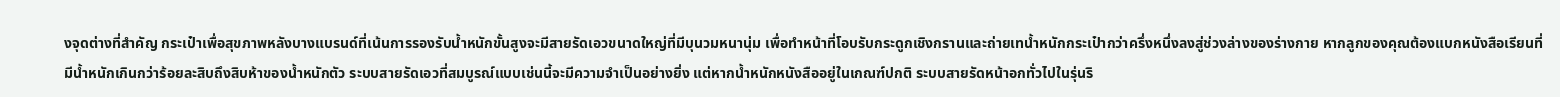งจุดต่างที่สำคัญ กระเป๋าเพื่อสุขภาพหลังบางแบรนด์ที่เน้นการรองรับน้ำหนักขั้นสูงจะมีสายรัดเอวขนาดใหญ่ที่มีบุนวมหนานุ่ม เพื่อทำหน้าที่โอบรับกระดูกเชิงกรานและถ่ายเทน้ำหนักกระเป๋ากว่าครึ่งหนึ่งลงสู่ช่วงล่างของร่างกาย หากลูกของคุณต้องแบกหนังสือเรียนที่มีน้ำหนักเกินกว่าร้อยละสิบถึงสิบห้าของน้ำหนักตัว ระบบสายรัดเอวที่สมบูรณ์แบบเช่นนี้จะมีความจำเป็นอย่างยิ่ง แต่หากน้ำหนักหนังสืออยู่ในเกณฑ์ปกติ ระบบสายรัดหน้าอกทั่วไปในรุ่นริ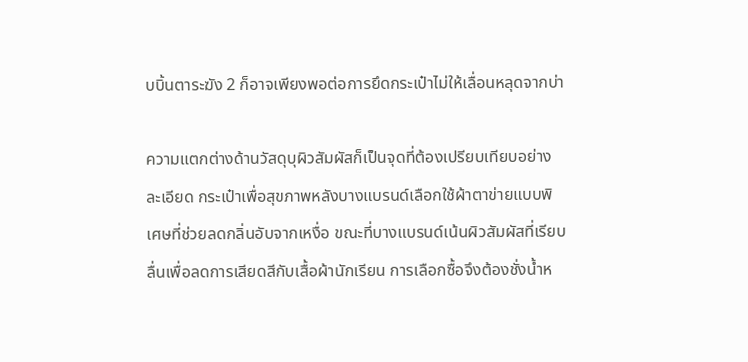บบิ้นตาระฆัง 2 ก็อาจเพียงพอต่อการยึดกระเป๋าไม่ให้เลื่อนหลุดจากบ่า

ความแตกต่างด้านวัสดุบุผิวสัมผัสก็เป็นจุดที่ต้องเปรียบเทียบอย่างละเอียด กระเป๋าเพื่อสุขภาพหลังบางแบรนด์เลือกใช้ผ้าตาข่ายแบบพิเศษที่ช่วยลดกลิ่นอับจากเหงื่อ ขณะที่บางแบรนด์เน้นผิวสัมผัสที่เรียบลื่นเพื่อลดการเสียดสีกับเสื้อผ้านักเรียน การเลือกซื้อจึงต้องชั่งน้ำห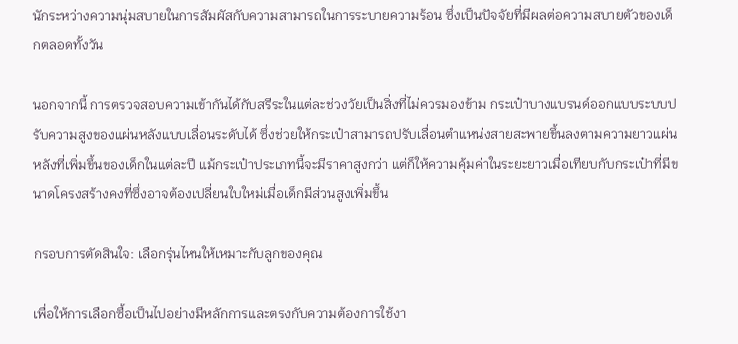นักระหว่างความนุ่มสบายในการสัมผัสกับความสามารถในการระบายความร้อน ซึ่งเป็นปัจจัยที่มีผลต่อความสบายตัวของเด็กตลอดทั้งวัน

นอกจากนี้ การตรวจสอบความเข้ากันได้กับสรีระในแต่ละช่วงวัยเป็นสิ่งที่ไม่ควรมองข้าม กระเป๋าบางแบรนด์ออกแบบระบบปรับความสูงของแผ่นหลังแบบเลื่อนระดับได้ ซึ่งช่วยให้กระเป๋าสามารถปรับเลื่อนตำแหน่งสายสะพายขึ้นลงตามความยาวแผ่นหลังที่เพิ่มขึ้นของเด็กในแต่ละปี แม้กระเป๋าประเภทนี้จะมีราคาสูงกว่า แต่ก็ให้ความคุ้มค่าในระยะยาวเมื่อเทียบกับกระเป๋าที่มีขนาดโครงสร้างคงที่ซึ่งอาจต้องเปลี่ยนใบใหม่เมื่อเด็กมีส่วนสูงเพิ่มขึ้น

กรอบการตัดสินใจ: เลือกรุ่นไหนให้เหมาะกับลูกของคุณ

เพื่อให้การเลือกซื้อเป็นไปอย่างมีหลักการและตรงกับความต้องการใช้งา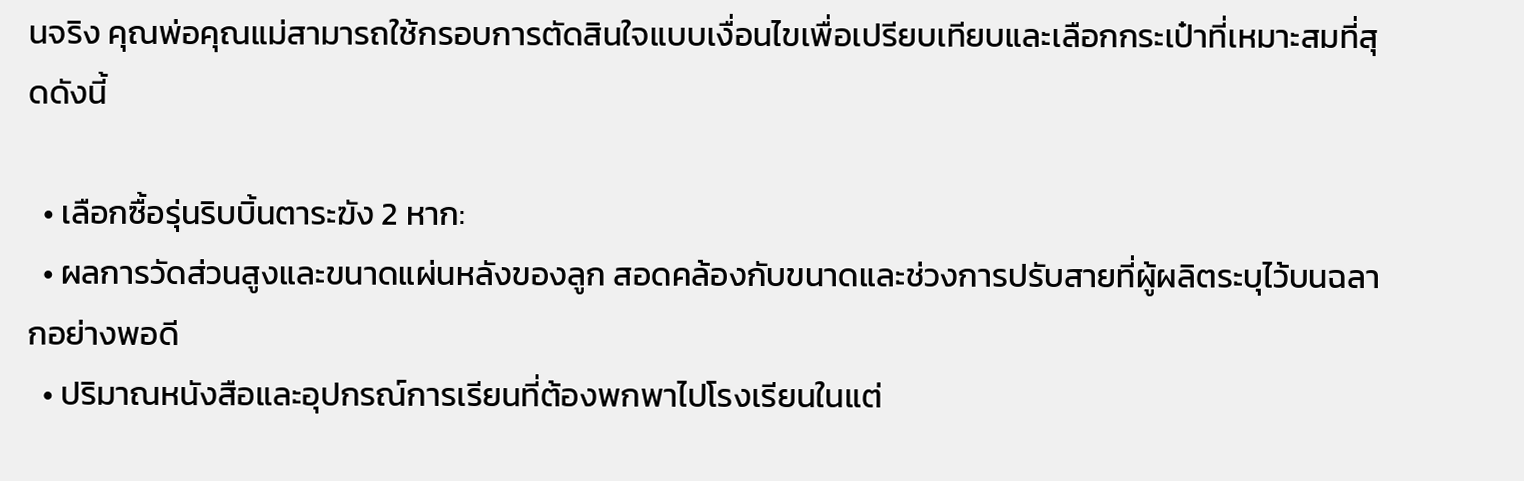นจริง คุณพ่อคุณแม่สามารถใช้กรอบการตัดสินใจแบบเงื่อนไขเพื่อเปรียบเทียบและเลือกกระเป๋าที่เหมาะสมที่สุดดังนี้

  • เลือกซื้อรุ่นริบบิ้นตาระฆัง 2 หาก:
  • ผลการวัดส่วนสูงและขนาดแผ่นหลังของลูก สอดคล้องกับขนาดและช่วงการปรับสายที่ผู้ผลิตระบุไว้บนฉลากอย่างพอดี
  • ปริมาณหนังสือและอุปกรณ์การเรียนที่ต้องพกพาไปโรงเรียนในแต่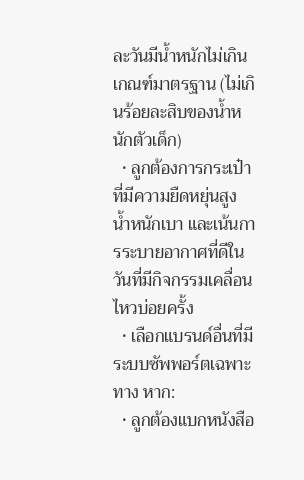ละวันมีน้ำหนักไม่เกินเกณฑ์มาตรฐาน (ไม่เกินร้อยละสิบของน้ำหนักตัวเด็ก)
  • ลูกต้องการกระเป๋าที่มีความยืดหยุ่นสูง น้ำหนักเบา และเน้นการระบายอากาศที่ดีในวันที่มีกิจกรรมเคลื่อนไหวบ่อยครั้ง
  • เลือกแบรนด์อื่นที่มีระบบซัพพอร์ตเฉพาะทาง หาก:
  • ลูกต้องแบกหนังสือ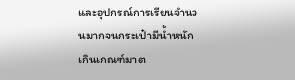และอุปกรณ์การเรียนจำนวนมากจนกระเป๋ามีน้ำหนักเกินเกณฑ์มาต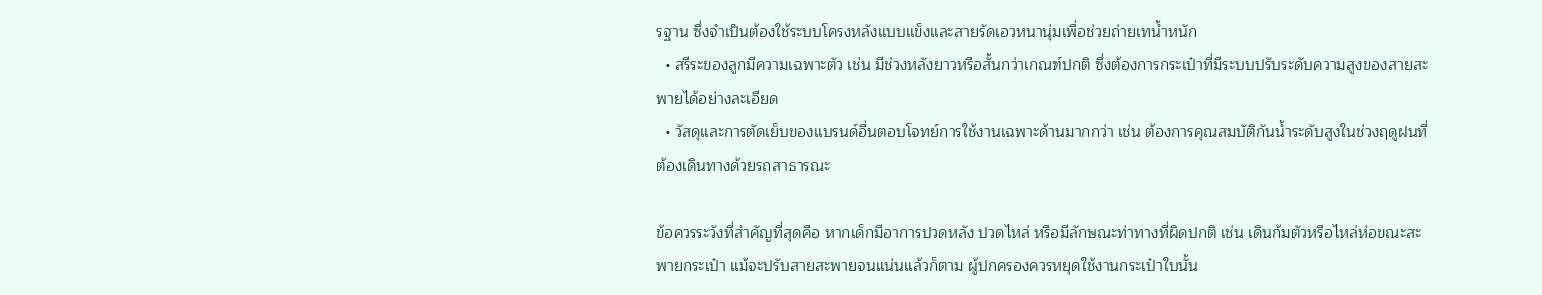รฐาน ซึ่งจำเป็นต้องใช้ระบบโครงหลังแบบแข็งและสายรัดเอวหนานุ่มเพื่อช่วยถ่ายเทน้ำหนัก
  • สรีระของลูกมีความเฉพาะตัว เช่น มีช่วงหลังยาวหรือสั้นกว่าเกณฑ์ปกติ ซึ่งต้องการกระเป๋าที่มีระบบปรับระดับความสูงของสายสะพายได้อย่างละเอียด
  • วัสดุและการตัดเย็บของแบรนด์อื่นตอบโจทย์การใช้งานเฉพาะด้านมากกว่า เช่น ต้องการคุณสมบัติกันน้ำระดับสูงในช่วงฤดูฝนที่ต้องเดินทางด้วยรถสาธารณะ

ข้อควรระวังที่สำคัญที่สุดคือ หากเด็กมีอาการปวดหลัง ปวดไหล่ หรือมีลักษณะท่าทางที่ผิดปกติ เช่น เดินก้มตัวหรือไหล่ห่อขณะสะพายกระเป๋า แม้จะปรับสายสะพายจนแน่นแล้วก็ตาม ผู้ปกครองควรหยุดใช้งานกระเป๋าใบนั้น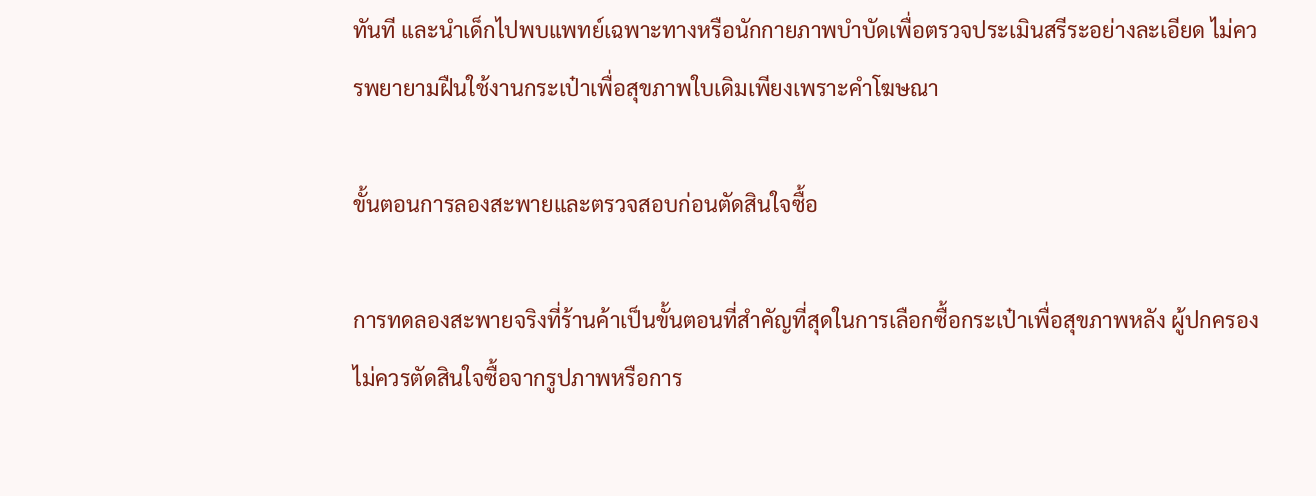ทันที และนำเด็กไปพบแพทย์เฉพาะทางหรือนักกายภาพบำบัดเพื่อตรวจประเมินสรีระอย่างละเอียด ไม่ควรพยายามฝืนใช้งานกระเป๋าเพื่อสุขภาพใบเดิมเพียงเพราะคำโฆษณา

ขั้นตอนการลองสะพายและตรวจสอบก่อนตัดสินใจซื้อ

การทดลองสะพายจริงที่ร้านค้าเป็นขั้นตอนที่สำคัญที่สุดในการเลือกซื้อกระเป๋าเพื่อสุขภาพหลัง ผู้ปกครองไม่ควรตัดสินใจซื้อจากรูปภาพหรือการ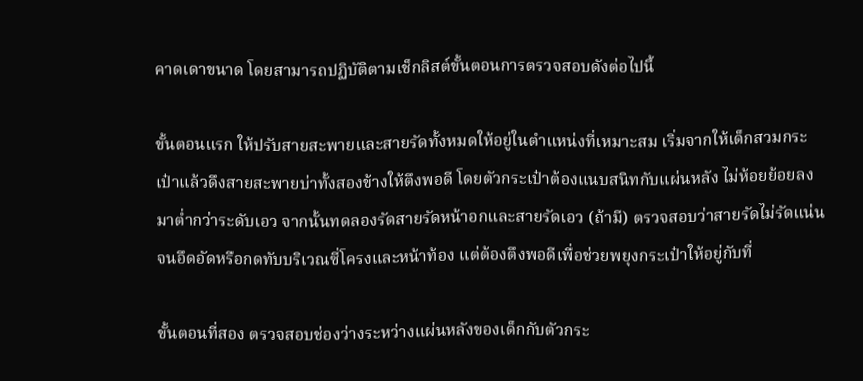คาดเดาขนาด โดยสามารถปฏิบัติตามเช็กลิสต์ขั้นตอนการตรวจสอบดังต่อไปนี้

ขั้นตอนแรก ให้ปรับสายสะพายและสายรัดทั้งหมดให้อยู่ในตำแหน่งที่เหมาะสม เริ่มจากให้เด็กสวมกระเป๋าแล้วดึงสายสะพายบ่าทั้งสองข้างให้ตึงพอดี โดยตัวกระเป๋าต้องแนบสนิทกับแผ่นหลัง ไม่ห้อยย้อยลงมาต่ำกว่าระดับเอว จากนั้นทดลองรัดสายรัดหน้าอกและสายรัดเอว (ถ้ามี) ตรวจสอบว่าสายรัดไม่รัดแน่นจนอึดอัดหรือกดทับบริเวณซี่โครงและหน้าท้อง แต่ต้องตึงพอดีเพื่อช่วยพยุงกระเป๋าให้อยู่กับที่

ขั้นตอนที่สอง ตรวจสอบช่องว่างระหว่างแผ่นหลังของเด็กกับตัวกระ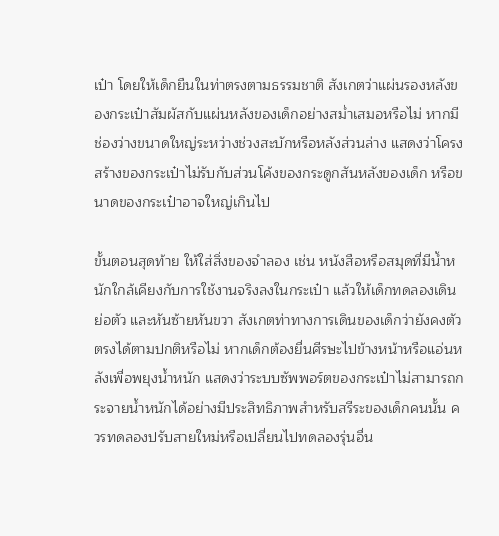เป๋า โดยให้เด็กยืนในท่าตรงตามธรรมชาติ สังเกตว่าแผ่นรองหลังของกระเป๋าสัมผัสกับแผ่นหลังของเด็กอย่างสม่ำเสมอหรือไม่ หากมีช่องว่างขนาดใหญ่ระหว่างช่วงสะบักหรือหลังส่วนล่าง แสดงว่าโครงสร้างของกระเป๋าไม่รับกับส่วนโค้งของกระดูกสันหลังของเด็ก หรือขนาดของกระเป๋าอาจใหญ่เกินไป

ขั้นตอนสุดท้าย ให้ใส่สิ่งของจำลอง เช่น หนังสือหรือสมุดที่มีน้ำหนักใกล้เคียงกับการใช้งานจริงลงในกระเป๋า แล้วให้เด็กทดลองเดิน ย่อตัว และหันซ้ายหันขวา สังเกตท่าทางการเดินของเด็กว่ายังคงตัวตรงได้ตามปกติหรือไม่ หากเด็กต้องยื่นศีรษะไปข้างหน้าหรือแอ่นหลังเพื่อพยุงน้ำหนัก แสดงว่าระบบซัพพอร์ตของกระเป๋าไม่สามารถกระจายน้ำหนักได้อย่างมีประสิทธิภาพสำหรับสรีระของเด็กคนนั้น ควรทดลองปรับสายใหม่หรือเปลี่ยนไปทดลองรุ่นอื่น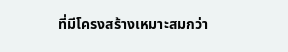ที่มีโครงสร้างเหมาะสมกว่า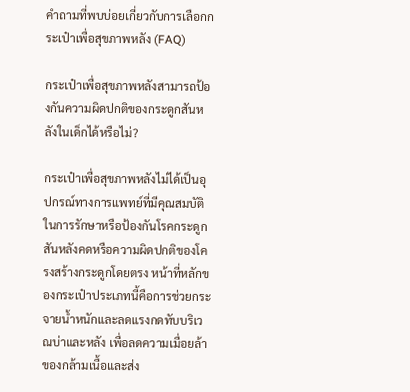คำถามที่พบบ่อยเกี่ยวกับการเลือกกระเป๋าเพื่อสุขภาพหลัง (FAQ)

กระเป๋าเพื่อสุขภาพหลังสามารถป้องกันความผิดปกติของกระดูกสันหลังในเด็กได้หรือไม่?

กระเป๋าเพื่อสุขภาพหลังไม่ได้เป็นอุปกรณ์ทางการแพทย์ที่มีคุณสมบัติในการรักษาหรือป้องกันโรคกระดูกสันหลังคดหรือความผิดปกติของโครงสร้างกระดูกโดยตรง หน้าที่หลักของกระเป๋าประเภทนี้คือการช่วยกระจายน้ำหนักและลดแรงกดทับบริเวณบ่าและหลัง เพื่อลดความเมื่อยล้าของกล้ามเนื้อและส่ง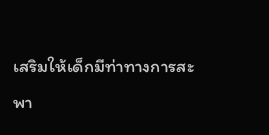เสริมให้เด็กมีท่าทางการสะพา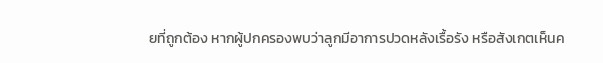ยที่ถูกต้อง หากผู้ปกครองพบว่าลูกมีอาการปวดหลังเรื้อรัง หรือสังเกตเห็นค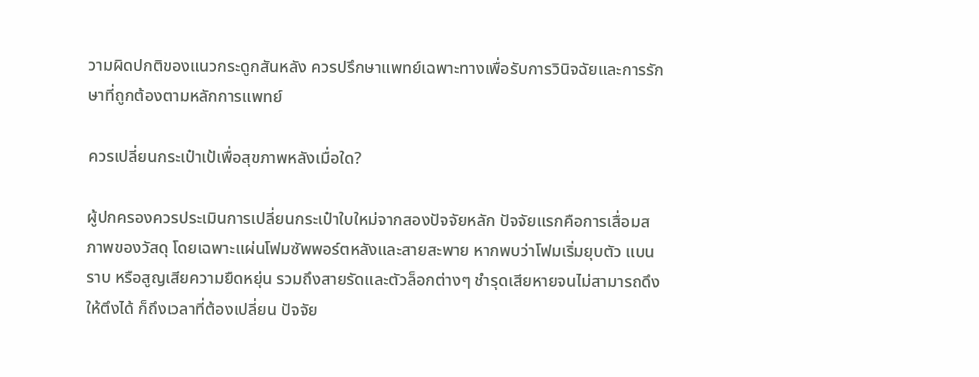วามผิดปกติของแนวกระดูกสันหลัง ควรปรึกษาแพทย์เฉพาะทางเพื่อรับการวินิจฉัยและการรักษาที่ถูกต้องตามหลักการแพทย์

ควรเปลี่ยนกระเป๋าเป้เพื่อสุขภาพหลังเมื่อใด?

ผู้ปกครองควรประเมินการเปลี่ยนกระเป๋าใบใหม่จากสองปัจจัยหลัก ปัจจัยแรกคือการเสื่อมสภาพของวัสดุ โดยเฉพาะแผ่นโฟมซัพพอร์ตหลังและสายสะพาย หากพบว่าโฟมเริ่มยุบตัว แบนราบ หรือสูญเสียความยืดหยุ่น รวมถึงสายรัดและตัวล็อกต่างๆ ชำรุดเสียหายจนไม่สามารถดึงให้ตึงได้ ก็ถึงเวลาที่ต้องเปลี่ยน ปัจจัย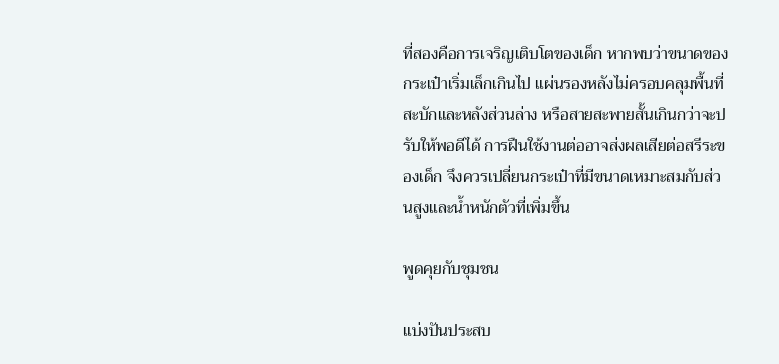ที่สองคือการเจริญเติบโตของเด็ก หากพบว่าขนาดของกระเป๋าเริ่มเล็กเกินไป แผ่นรองหลังไม่ครอบคลุมพื้นที่สะบักและหลังส่วนล่าง หรือสายสะพายสั้นเกินกว่าจะปรับให้พอดีได้ การฝืนใช้งานต่ออาจส่งผลเสียต่อสรีระของเด็ก จึงควรเปลี่ยนกระเป๋าที่มีขนาดเหมาะสมกับส่วนสูงและน้ำหนักตัวที่เพิ่มขึ้น

พูดคุยกับชุมชน

แบ่งปันประสบ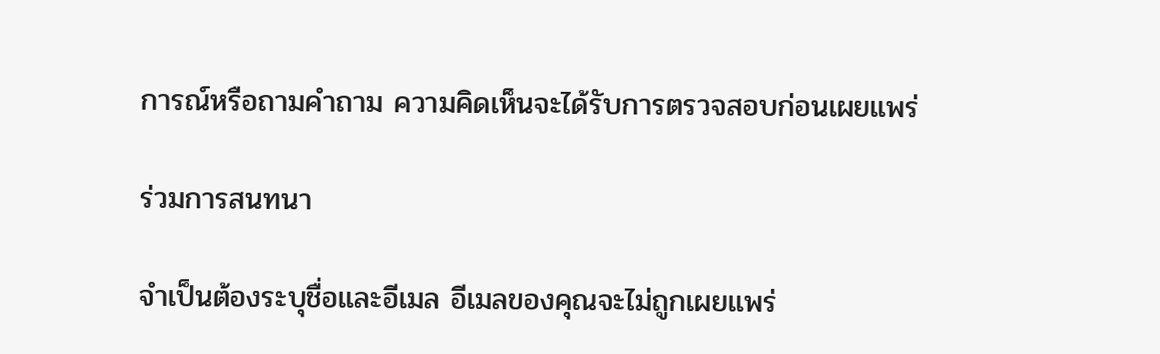การณ์หรือถามคำถาม ความคิดเห็นจะได้รับการตรวจสอบก่อนเผยแพร่

ร่วมการสนทนา

จำเป็นต้องระบุชื่อและอีเมล อีเมลของคุณจะไม่ถูกเผยแพร่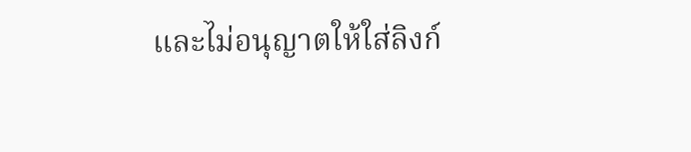และไม่อนุญาตให้ใส่ลิงก์